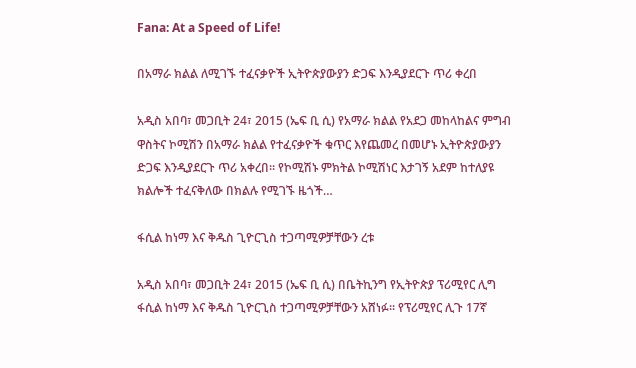Fana: At a Speed of Life!

በአማራ ክልል ለሚገኙ ተፈናቃዮች ኢትዮጵያውያን ድጋፍ እንዲያደርጉ ጥሪ ቀረበ

አዲስ አበባ፣ መጋቢት 24፣ 2015 (ኤፍ ቢ ሲ) የአማራ ክልል የአደጋ መከላከልና ምግብ ዋስትና ኮሚሽን በአማራ ክልል የተፈናቃዮች ቁጥር እየጨመረ በመሆኑ ኢትዮጵያውያን ድጋፍ እንዲያደርጉ ጥሪ አቀረበ፡፡ የኮሚሽኑ ምክትል ኮሚሽነር እታገኝ አደም ከተለያዩ ክልሎች ተፈናቅለው በክልሉ የሚገኙ ዜጎች…

ፋሲል ከነማ እና ቅዱስ ጊዮርጊስ ተጋጣሚዎቻቸውን ረቱ

አዲስ አበባ፣ መጋቢት 24፣ 2015 (ኤፍ ቢ ሲ) በቤትኪንግ የኢትዮጵያ ፕሪሚየር ሊግ ፋሲል ከነማ እና ቅዱስ ጊዮርጊስ ተጋጣሚዎቻቸውን አሸነፉ፡፡ የፕሪሚየር ሊጉ 17ኛ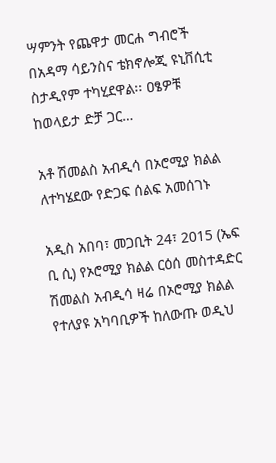ሣምንት የጨዋታ መርሐ ግብሮች በአዳማ ሳይንስና ቴክኖሎጂ ዩኒቨሲቲ ስታዲየም ተካሂደዋል፡፡ ዐፄዎቹ ከወላይታ ድቻ ጋር…

አቶ ሽመልስ አብዲሳ በኦሮሚያ ክልል ለተካሄደው የድጋፍ ሰልፍ አመሰገኑ

አዲስ አበባ፣ መጋቢት 24፣ 2015 (ኤፍ ቢ ሲ) የኦሮሚያ ክልል ርዕሰ መስተዳድር ሽመልስ አብዲሳ ዛሬ በኦሮሚያ ክልል የተለያዩ አካባቢዎች ከለውጡ ወዲህ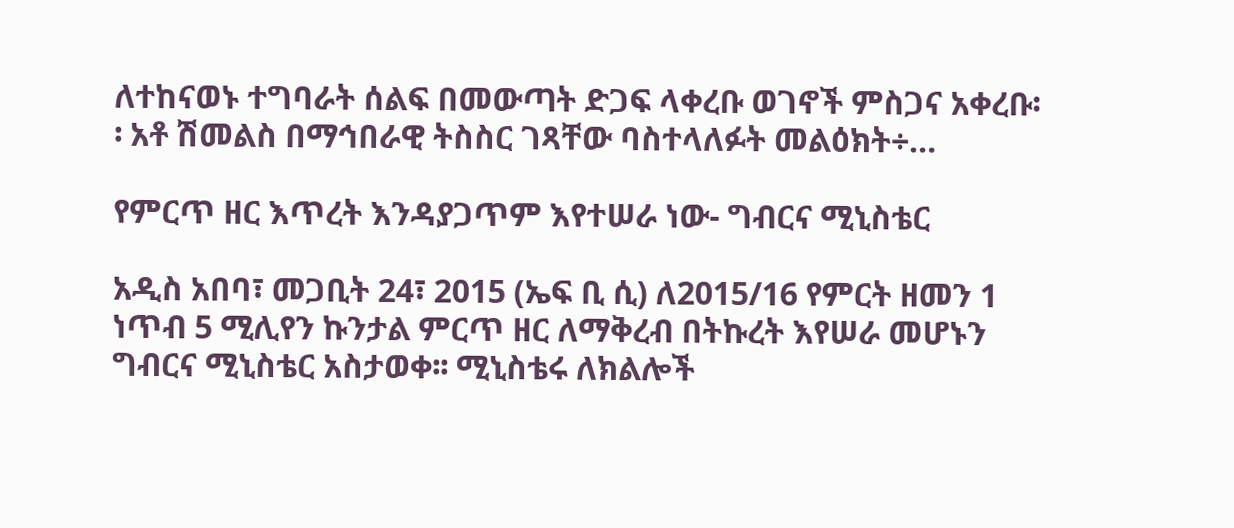ለተከናወኑ ተግባራት ሰልፍ በመውጣት ድጋፍ ላቀረቡ ወገኖች ምስጋና አቀረቡ፡፡ አቶ ሽመልስ በማኅበራዊ ትስስር ገጻቸው ባስተላለፉት መልዕክት÷…

የምርጥ ዘር እጥረት እንዳያጋጥም እየተሠራ ነው- ግብርና ሚኒስቴር

አዲስ አበባ፣ መጋቢት 24፣ 2015 (ኤፍ ቢ ሲ) ለ2015/16 የምርት ዘመን 1 ነጥብ 5 ሚሊየን ኩንታል ምርጥ ዘር ለማቅረብ በትኩረት እየሠራ መሆኑን ግብርና ሚኒስቴር አስታወቀ፡፡ ሚኒስቴሩ ለክልሎች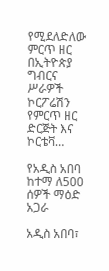የሚደለድለው ምርጥ ዘር በኢትዮጵያ ግብርና ሥራዎች ኮርፖሬሽን የምርጥ ዘር ድርጅት እና ኮርቴቫ…

የአዲስ አበባ ከተማ ለ500 ሰዎች ማዕድ አጋራ

አዲስ አበባ፣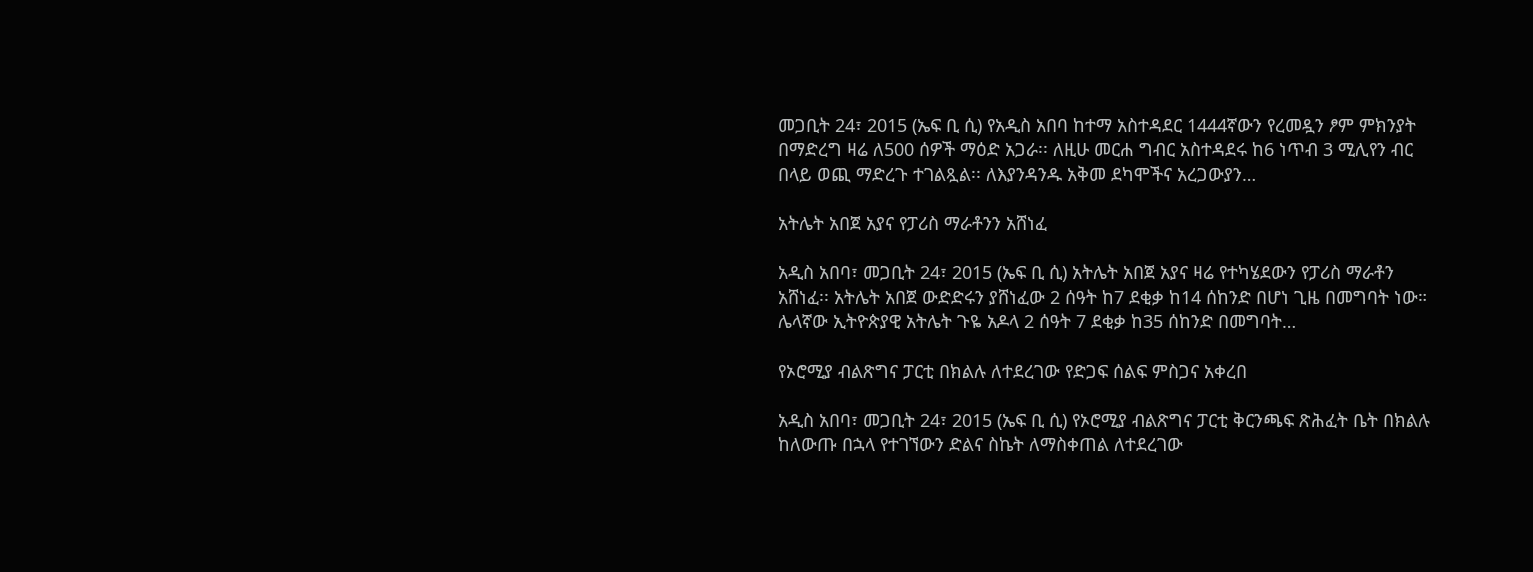መጋቢት 24፣ 2015 (ኤፍ ቢ ሲ) የአዲስ አበባ ከተማ አስተዳደር 1444ኛውን የረመዷን ፆም ምክንያት በማድረግ ዛሬ ለ500 ሰዎች ማዕድ አጋራ፡፡ ለዚሁ መርሐ ግብር አስተዳደሩ ከ6 ነጥብ 3 ሚሊየን ብር በላይ ወጪ ማድረጉ ተገልጿል፡፡ ለእያንዳንዱ አቅመ ደካሞችና አረጋውያን…

አትሌት አበጀ አያና የፓሪስ ማራቶንን አሸነፈ

አዲስ አበባ፣ መጋቢት 24፣ 2015 (ኤፍ ቢ ሲ) አትሌት አበጀ አያና ዛሬ የተካሄደውን የፓሪስ ማራቶን አሸነፈ፡፡ አትሌት አበጀ ውድድሩን ያሸነፈው 2 ሰዓት ከ7 ደቂቃ ከ14 ሰከንድ በሆነ ጊዜ በመግባት ነው። ሌላኛው ኢትዮጵያዊ አትሌት ጉዬ አዶላ 2 ሰዓት 7 ደቂቃ ከ35 ሰከንድ በመግባት…

የኦሮሚያ ብልጽግና ፓርቲ በክልሉ ለተደረገው የድጋፍ ሰልፍ ምስጋና አቀረበ

አዲስ አበባ፣ መጋቢት 24፣ 2015 (ኤፍ ቢ ሲ) የኦሮሚያ ብልጽግና ፓርቲ ቅርንጫፍ ጽሕፈት ቤት በክልሉ ከለውጡ በኋላ የተገኘውን ድልና ስኬት ለማስቀጠል ለተደረገው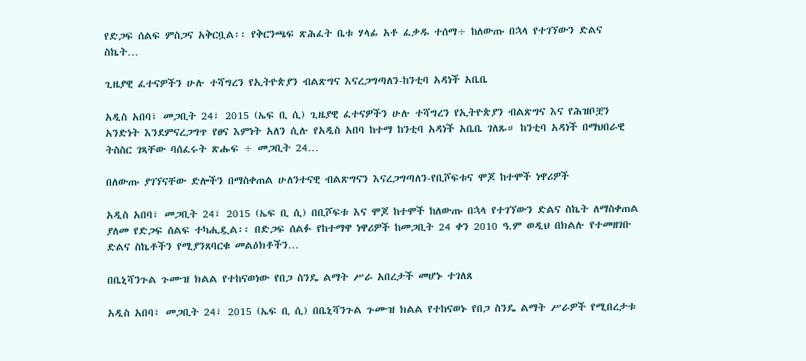የድጋፍ ሰልፍ ምስጋና አቅርቧል፡፡ የቅርንጫፍ ጽሕፈት ቤቱ ሃላፊ አቶ ፈቃዱ ተሰማ÷ ከለውጡ በኋላ የተገኘውን ድልና ስኬት…

ጊዜያዊ ፈተናዎችን ሁሉ ተሻግረን የኢትዮጵያን ብልጽግና እናረጋግጣለን-ከንቲባ አዳነች አቤቤ

አዲስ አበባ፣ መጋቢት 24፣ 2015 (ኤፍ ቢ ሲ) ጊዜያዊ ፈተናዎችን ሁሉ ተሻግረን የኢትዮጵያን ብልጽግና እና የሕዝቦቿን አንድነት እንደምናረጋግጥ የፀና እምነት አለን ሲሉ የአዲስ አበባ ከተማ ከንቲባ አዳነች አቤቤ ገለጹ። ከንቲባ አዳነች በማህበራዊ ትስስር ገጻቸው ባሰፈሩት ጽሑፍ ÷ መጋቢት 24…

በለውጡ ያገኘናቸው ድሎችን በማስቀጠል ሁለንተናዊ ብልጽግናን እናረጋግጣለን-የቢሾፍቱና ሞጆ ከተሞች ነዋሪዎች

አዲስ አበባ፣ መጋቢት 24፣ 2015 (ኤፍ ቢ ሲ) በቢሾፍቱ እና ሞጆ ከተሞች ከለውጡ በኋላ የተገኘውን ድልና ስኬት ለማስቀጠል ያለመ የድጋፍ ሰልፍ ተካሒዷል፡፡ በድጋፍ ሰልፉ የከተማዋ ነዋሪዎች ከመጋቢት 24 ቀን 2010 ዓ.ም ወዲህ በክልሉ የተመዘገቡ ድልና ስኬቶችን የሚያንጸባርቁ መልዕክቶችን…

በቤኒሻንጉል ጉሙዝ ክልል የተከናወነው የበጋ ስንዴ ልማት ሥራ አበረታች መሆኑ ተገለጸ

አዲስ አበባ፣ መጋቢት 24፣ 2015 (ኤፍ ቢ ሲ) በቤኒሻንጉል ጉሙዝ ክልል የተከናወኑ የበጋ ስንዴ ልማት ሥራዎች የሚበረታቱ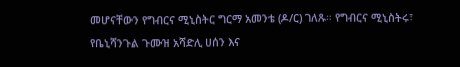መሆናቸውን የግብርና ሚኒስትር ግርማ አመንቴ (ዶ/ር) ገለጹ። የግብርና ሚኒስትሩ፣ የቤኒሻንጉል ጉሙዝ አሻድሊ ሀሰን እና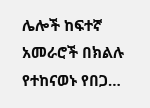ሌሎች ከፍተኛ አመራሮች በክልሉ የተከናወኑ የበጋ…